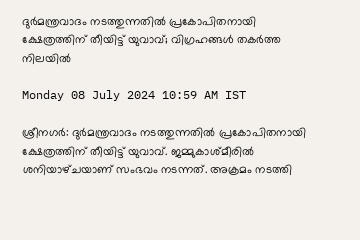ദുർമന്ത്രവാദം നടത്തുന്നതിൽ പ്രകോപിതനായി ക്ഷേത്രത്തിന് തീയിട്ട് യുവാവ്; വിഗ്രഹങ്ങൾ തകർത്ത നിലയിൽ

Monday 08 July 2024 10:59 AM IST

ശ്രീനഗർ: ദുർമന്ത്രവാദം നടത്തുന്നതിൽ പ്രകോപിതനായി ക്ഷേത്രത്തിന് തീയിട്ട് യുവാവ്. ജമ്മുകാശ്‌മീരിൽ ശനിയാഴ്‌ചയാണ് സംഭവം നടന്നത്. അക്രമം നടത്തി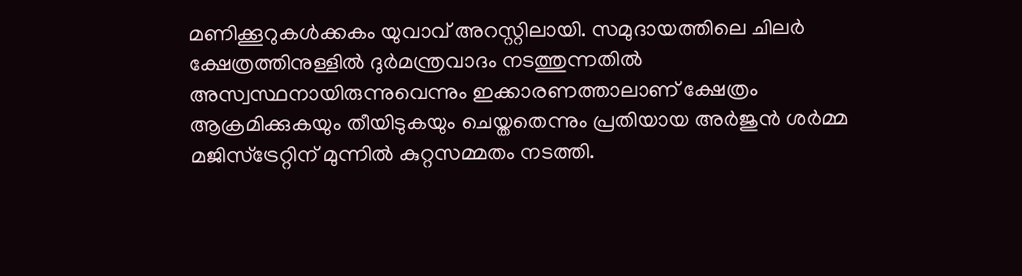മണിക്കൂറുകൾക്കകം യുവാവ് അറസ്റ്റിലായി. സമുദായത്തിലെ ചിലർ ക്ഷേത്രത്തിനുള്ളിൽ ദുർമന്ത്രവാദം നടത്തുന്നതിൽ അസ്വസ്ഥനായിരുന്നുവെന്നും ഇക്കാരണത്താലാണ് ക്ഷേത്രം ആക്രമിക്കുകയും തീയിടുകയും ചെയ്തതെന്നും പ്രതിയായ അർജുൻ ശർമ്മ മജിസ്‌ട്രേറ്റിന് മുന്നിൽ കുറ്റസമ്മതം നടത്തി.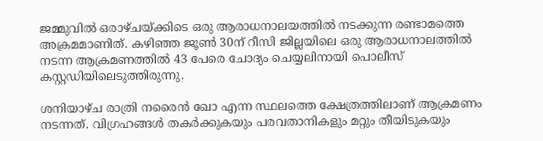ജമ്മുവിൽ ഒരാഴ്‌ചയ്ക്കിടെ ഒരു ആരാധനാലയത്തിൽ നടക്കുന്ന രണ്ടാമത്തെ അക്രമമാണിത്. കഴിഞ്ഞ ജൂൺ 30ന് റീസി ജില്ലയിലെ ഒരു ആരാധനാലത്തിൽ നടന്ന ആക്രമണത്തിൽ 43 പേരെ ചോദ്യം ചെയ്യലിനായി പൊലീസ് കസ്റ്റഡിയിലെടുത്തിരുന്നു.

ശനിയാഴ്‌ച രാത്രി നരൈൻ ഖോ എന്ന സ്ഥലത്തെ ക്ഷേത്രത്തിലാണ് ആക്രമണം നടന്നത്. വിഗ്രഹങ്ങൾ തകർക്കുകയും പരവതാനികളും മറ്റും തീയിടുകയും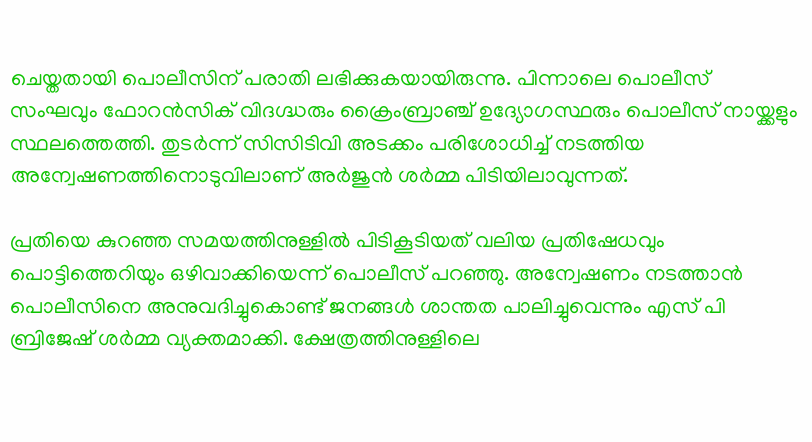ചെയ്തതായി പൊലീസിന് പരാതി ലഭിക്കുകയായിരുന്നു. പിന്നാലെ പൊലീസ് സംഘവും ഫോറൻസിക് വിദഗ്ദ്ധരും ക്രൈംബ്രാഞ്ച് ഉദ്യോഗസ്ഥരും പൊലീസ് നായ്ക്കളും സ്ഥലത്തെത്തി. തുടർന്ന് സിസിടിവി അടക്കം പരിശോധിച്ച് നടത്തിയ അന്വേഷണത്തിനൊടുവിലാണ് അർജുൻ ശർമ്മ പിടിയിലാവുന്നത്.

പ്രതിയെ കുറഞ്ഞ സമയത്തിനുള്ളിൽ പിടികൂടിയത് വലിയ പ്രതിഷേധവും പൊട്ടിത്തെറിയും ഒഴിവാക്കിയെന്ന് പൊലീസ് പറഞ്ഞു. അന്വേഷണം നടത്താൻ പൊലീസിനെ അനുവദിച്ചുകൊണ്ട് ജനങ്ങൾ ശാന്തത പാലിച്ചുവെന്നും എസ് പി ബ്രിജേഷ് ശർമ്മ വ്യക്തമാക്കി. ക്ഷേത്രത്തിനുള്ളിലെ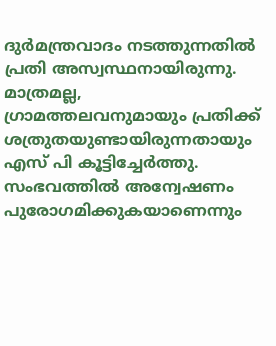ദുർമന്ത്രവാദം നടത്തുന്നതിൽ പ്രതി അസ്വസ്ഥനായിരുന്നു. മാത്രമല്ല, ഗ്രാമത്തലവനുമായും പ്രതിക്ക് ശത്രുതയുണ്ടായിരുന്നതായും എസ് പി കൂട്ടിച്ചേർത്തു. സംഭവത്തിൽ അന്വേഷണം പുരോഗമിക്കുകയാണെന്നും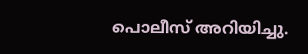പൊലീസ് അറിയിച്ചു.